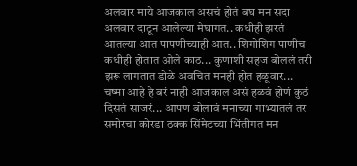अलवार माये आजकाल असचं होतं बघ मन सदा अलवार दाटून आलेल्या मेघागत.. कधीही झरतं आतल्या आत पापणीच्याही आत.. शिगोशिग पाणीच कधीही होतात ओले काठ... कुणाशी सहज बोललं तरी झरू लागतात डोळे अवचित मनही होत हळूवार... चष्मा आहे हे बरं नाही आजकाल असं हळवं होणं कुठं दिसतं साजरं... आपण बोलावं मनाच्या गाभ्यातलं तर समोरचा कोरडा ठक्क सिंमेटच्या भिंतीगत मन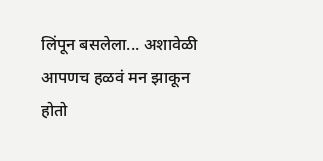लिंपून बसलेला... अशावेळी आपणच हळवं मन झाकून होतो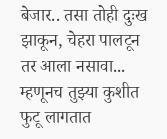बेजार.. तसा तोही दुःख झाकून, चेहरा पालटून तर आला नसावा... म्हणूनच तुझ्या कुशीत फुटू लागतात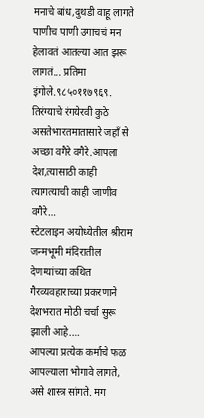मनाचे बांध,दुथडी वाहू लागते पाणीच पाणी उगाचचं मन हेलावतं आतल्या आत झरू लागतं... प्रतिमा इंगोले.९८५०११७९६९.
तिरंग्याचे रंगयेरवी कुठे असतेभारतमातासारे जहाँ से अच्छा वगैरे वगैरे.आपला देश,त्यासाठी काही त्यागत्याची काही जाणीव वगैरे…
स्टेटलाइन अयोध्येतील श्रीराम जन्मभूमी मंदिरातील देणग्यांच्या कथित गैरव्यवहाराच्या प्रकरणाने देशभरात मोठी चर्चा सुरू झाली आहे.…
आपल्या प्रत्येक कर्माचे फळ आपल्याला भोगावे लागते, असे शास्त्र सांगते. मग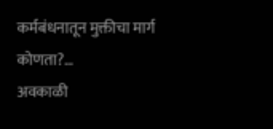कर्मबंधनातून मुक्तीचा मार्ग कोणता?…
अवकाळी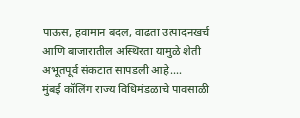पाऊस, हवामान बदल, वाढता उत्पादनखर्च आणि बाजारातील अस्थिरता यामुळे शेती अभूतपूर्व संकटात सापडली आहे.…
मुंबई कॉलिंग राज्य विधिमंडळाचे पावसाळी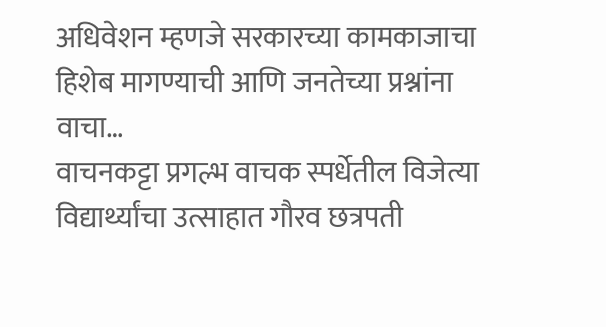अधिवेशन म्हणजे सरकारच्या कामकाजाचा हिशेब मागण्याची आणि जनतेच्या प्रश्नांना वाचा…
वाचनकट्टा प्रगल्भ वाचक स्पर्धेतील विजेत्या विद्यार्थ्यांचा उत्साहात गौरव छत्रपती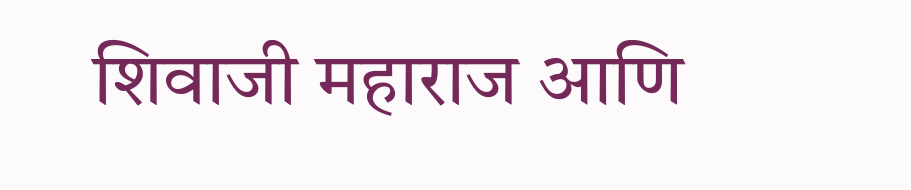शिवाजी महाराज आणि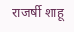राजर्षी शाहू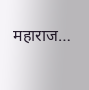महाराज…